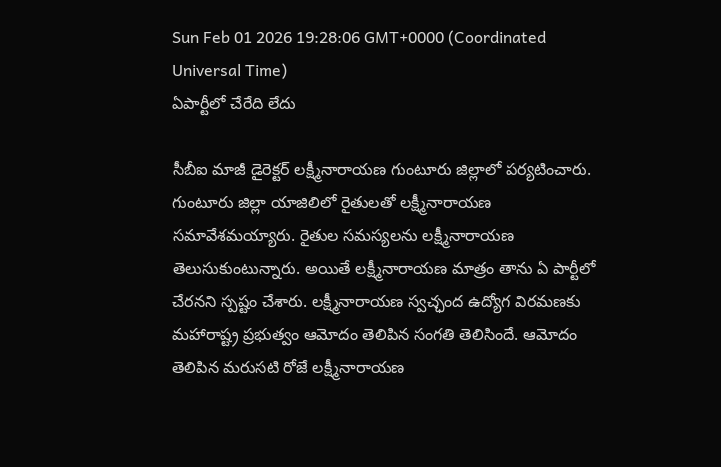Sun Feb 01 2026 19:28:06 GMT+0000 (Coordinated Universal Time)
ఏపార్టీలో చేరేది లేదు

సీబీఐ మాజీ డైరెక్టర్ లక్ష్మీనారాయణ గుంటూరు జిల్లాలో పర్యటించారు. గుంటూరు జిల్లా యాజిలిలో రైతులతో లక్ష్మీనారాయణ సమావేశమయ్యారు. రైతుల సమస్యలను లక్ష్మీనారాయణ తెలుసుకుంటున్నారు. అయితే లక్ష్మీనారాయణ మాత్రం తాను ఏ పార్టీలో చేరనని స్పష్టం చేశారు. లక్ష్మీనారాయణ స్వచ్ఛంద ఉద్యోగ విరమణకు మహారాష్ట్ర ప్రభుత్వం ఆమోదం తెలిపిన సంగతి తెలిసిందే. ఆమోదం తెలిపిన మరుసటి రోజే లక్ష్మీనారాయణ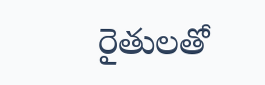రైతులతో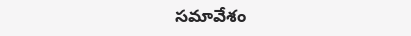సమావేశం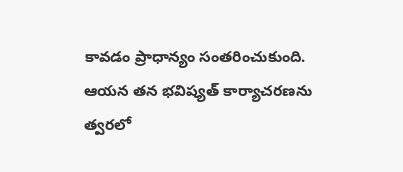కావడం ప్రాధాన్యం సంతరించుకుంది. ఆయన తన భవిష్యత్ కార్యాచరణను త్వరలో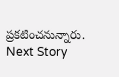ప్రకటించనున్నారు.
Next Story